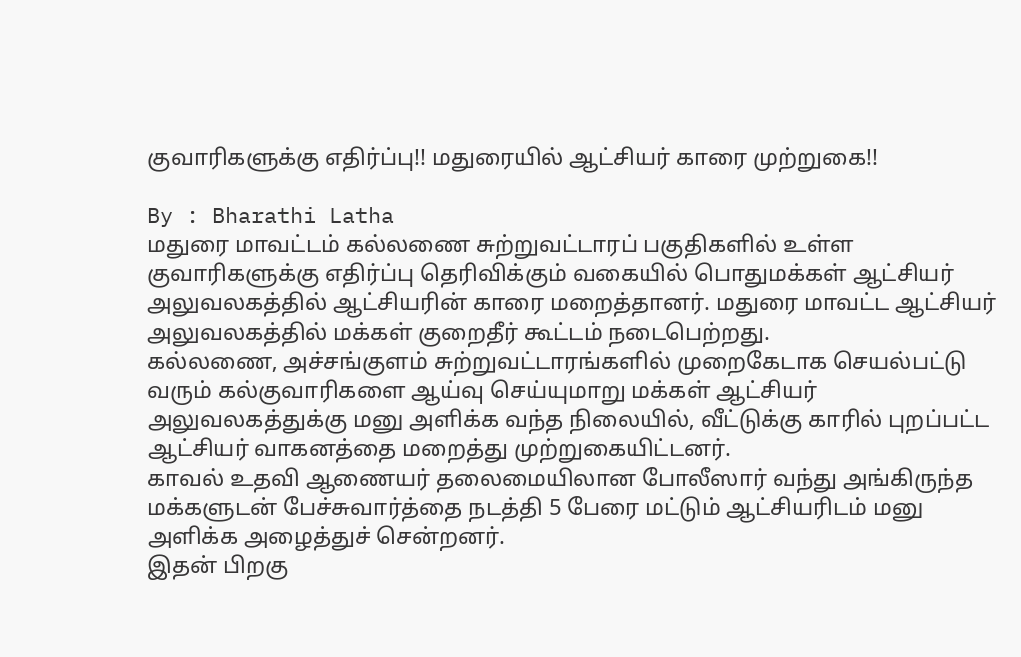குவாரிகளுக்கு எதிர்ப்பு!! மதுரையில் ஆட்சியர் காரை முற்றுகை!!

By : Bharathi Latha
மதுரை மாவட்டம் கல்லணை சுற்றுவட்டாரப் பகுதிகளில் உள்ள குவாரிகளுக்கு எதிர்ப்பு தெரிவிக்கும் வகையில் பொதுமக்கள் ஆட்சியர் அலுவலகத்தில் ஆட்சியரின் காரை மறைத்தானர். மதுரை மாவட்ட ஆட்சியர் அலுவலகத்தில் மக்கள் குறைதீர் கூட்டம் நடைபெற்றது.
கல்லணை, அச்சங்குளம் சுற்றுவட்டாரங்களில் முறைகேடாக செயல்பட்டு வரும் கல்குவாரிகளை ஆய்வு செய்யுமாறு மக்கள் ஆட்சியர் அலுவலகத்துக்கு மனு அளிக்க வந்த நிலையில், வீட்டுக்கு காரில் புறப்பட்ட ஆட்சியர் வாகனத்தை மறைத்து முற்றுகையிட்டனர்.
காவல் உதவி ஆணையர் தலைமையிலான போலீஸார் வந்து அங்கிருந்த மக்களுடன் பேச்சுவார்த்தை நடத்தி 5 பேரை மட்டும் ஆட்சியரிடம் மனு அளிக்க அழைத்துச் சென்றனர்.
இதன் பிறகு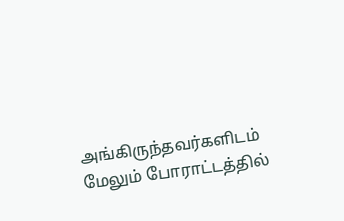அங்கிருந்தவர்களிடம் மேலும் போராட்டத்தில்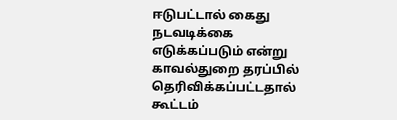ஈடுபட்டால் கைது நடவடிக்கை எடுக்கப்படும் என்று காவல்துறை தரப்பில் தெரிவிக்கப்பட்டதால் கூட்டம்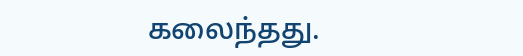கலைந்தது.